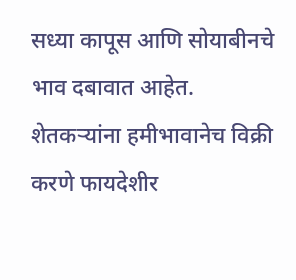सध्या कापूस आणि सोयाबीनचे भाव दबावात आहेत. शेतकऱ्यांना हमीभावानेच विक्री करणे फायदेशीर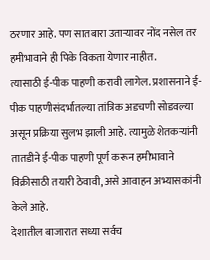ठरणार आहे. पण सातबारा उताऱ्यावर नोंद नसेल तर हमीभावाने ही पिके विकता येणार नाहीत.
त्यासाठी ई-पीक पाहणी करावी लागेल. प्रशासनाने ई-पीक पाहणीसंदर्भातल्या तांत्रिक अडचणी सोडवल्या असून प्रक्रिया सुलभ झाली आहे. त्यामुळे शेतकऱ्यांनी तातडीने ई-पीक पाहणी पूर्ण करून हमीभावाने विक्रीसाठी तयारी ठेवावी, असे आवाहन अभ्यासकांनी केले आहे.
देशातील बाजारात सध्या सर्वच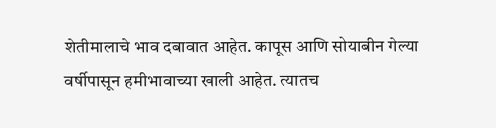शेतीमालाचे भाव दबावात आहेत. कापूस आणि सोयाबीन गेल्या वर्षीपासून हमीभावाच्या खाली आहेत. त्यातच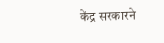केंद्र सरकारने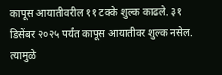कापूस आयातीवरील ११ टक्के शुल्क काढले. ३१ डिसेंबर २०२५ पर्यंत कापूस आयातीवर शुल्क नसेल. त्यामुळे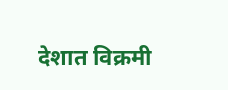देशात विक्रमी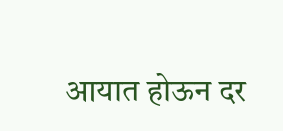आयात होऊन दर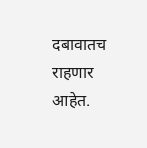दबावातच राहणार आहेत.